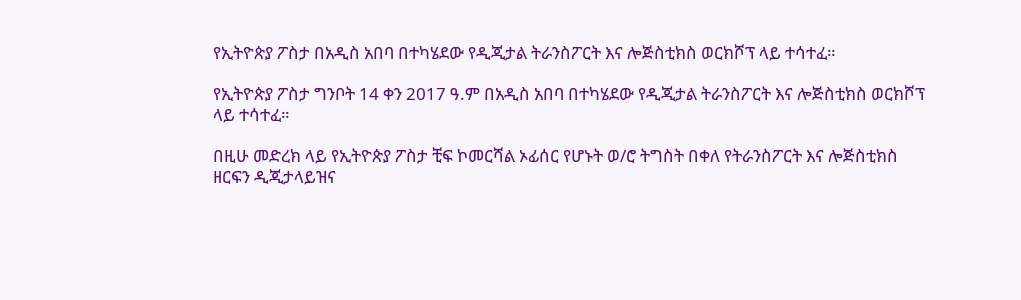የኢትዮጵያ ፖስታ በአዲስ አበባ በተካሄደው የዲጂታል ትራንስፖርት እና ሎጅስቲክስ ወርክሾፕ ላይ ተሳተፈ።

የኢትዮጵያ ፖስታ ግንቦት 14 ቀን 2017 ዓ.ም በአዲስ አበባ በተካሄደው የዲጂታል ትራንስፖርት እና ሎጅስቲክስ ወርክሾፕ ላይ ተሳተፈ።

በዚሁ መድረክ ላይ የኢትዮጵያ ፖስታ ቺፍ ኮመርሻል ኦፊሰር የሆኑት ወ/ሮ ትግስት በቀለ የትራንስፖርት እና ሎጅስቲክስ ዘርፍን ዲጂታላይዝና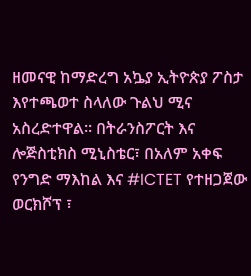ዘመናዊ ከማድረግ አኴያ ኢትዮጵያ ፖስታ እየተጫወተ ስላለው ጉልህ ሚና አስረድተዋል። በትራንስፖርት እና ሎጅስቲክስ ሚኒስቴር፣ በአለም አቀፍ የንግድ ማእከል እና #ICTET የተዘጋጀው ወርክሾፕ ፣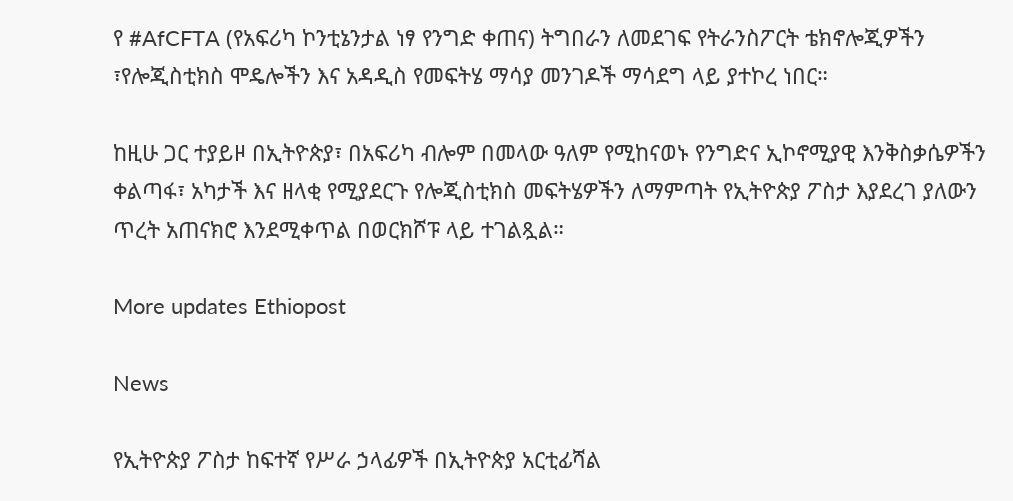የ #AfCFTA (የአፍሪካ ኮንቲኔንታል ነፃ የንግድ ቀጠና) ትግበራን ለመደገፍ የትራንስፖርት ቴክኖሎጂዎችን ፣የሎጂስቲክስ ሞዴሎችን እና አዳዲስ የመፍትሄ ማሳያ መንገዶች ማሳደግ ላይ ያተኮረ ነበር።

ከዚሁ ጋር ተያይዞ በኢትዮጵያ፣ በአፍሪካ ብሎም በመላው ዓለም የሚከናወኑ የንግድና ኢኮኖሚያዊ እንቅስቃሴዎችን ቀልጣፋ፣ አካታች እና ዘላቂ የሚያደርጉ የሎጂስቲክስ መፍትሄዎችን ለማምጣት የኢትዮጵያ ፖስታ እያደረገ ያለውን ጥረት አጠናክሮ እንደሚቀጥል በወርክሾፑ ላይ ተገልጿል።

More updates Ethiopost

News

የኢትዮጵያ ፖስታ ከፍተኛ የሥራ ኃላፊዎች በኢትዮጵያ አርቲፊሻል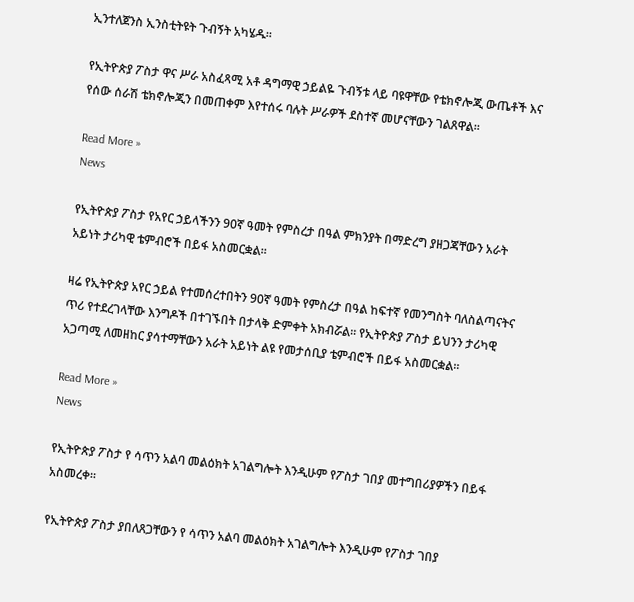ኢንተለጀንስ ኢንስቲትዩት ጉብኝት አካሄዱ፡፡

የኢትዮጵያ ፖስታ ዋና ሥራ አስፈጻሚ አቶ ዳግማዊ ኃይልዬ ጉብኝቱ ላይ ባዩዋቸው የቴክኖሎጂ ውጤቶች እና የሰው ሰራሽ ቴክኖሎጂን በመጠቀም እየተሰሩ ባሉት ሥራዎች ደስተኛ መሆናቸውን ገልጸዋል፡፡

Read More »
News

የኢትዮጵያ ፖስታ የአየር ኃይላችንን 90ኛ ዓመት የምስረታ በዓል ምክንያት በማድረግ ያዘጋጃቸውን አራት አይነት ታሪካዊ ቴምብሮች በይፋ አስመርቋል።

ዛሬ የኢትዮጵያ አየር ኃይል የተመሰረተበትን 90ኛ ዓመት የምስረታ በዓል ከፍተኛ የመንግስት ባለስልጣናትና ጥሪ የተደረገላቸው እንግዶች በተገኙበት በታላቅ ድምቀት አክብሯል። የኢትዮጵያ ፖስታ ይህንን ታሪካዊ አጋጣሚ ለመዘከር ያሳተማቸውን አራት አይነት ልዩ የመታሰቢያ ቴምብሮች በይፋ አስመርቋል።

Read More »
News

የኢትዮጵያ ፖስታ የ ሳጥን አልባ መልዕክት አገልግሎት እንዲሁም የፖስታ ገበያ መተግበሪያዎችን በይፋ አስመረቀ፡፡

የኢትዮጵያ ፖስታ ያበለጸጋቸውን የ ሳጥን አልባ መልዕክት አገልግሎት እንዲሁም የፖስታ ገበያ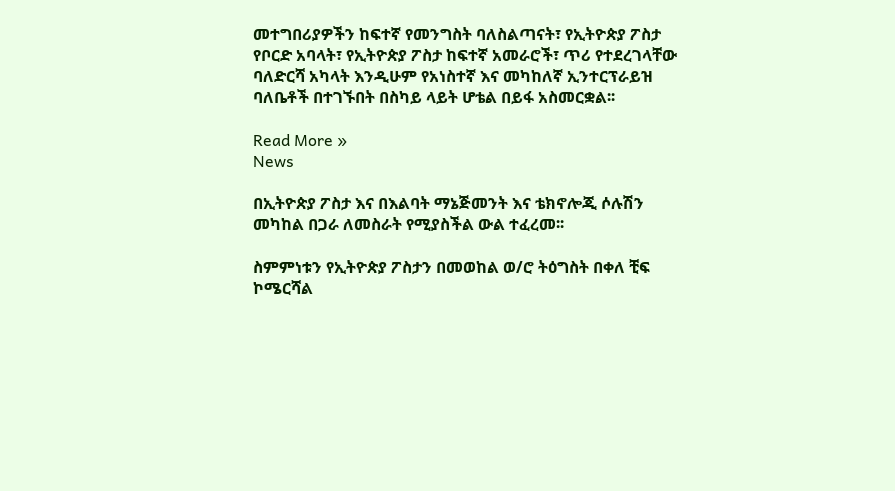መተግበሪያዎችን ከፍተኛ የመንግስት ባለስልጣናት፣ የኢትዮጵያ ፖስታ የቦርድ አባላት፣ የኢትዮጵያ ፖስታ ከፍተኛ አመራሮች፣ ጥሪ የተደረገላቸው ባለድርሻ አካላት እንዲሁም የአነስተኛ እና መካከለኛ ኢንተርፕራይዝ ባለቤቶች በተገኙበት በስካይ ላይት ሆቴል በይፋ አስመርቋል፡፡

Read More »
News

በኢትዮጵያ ፖስታ እና በእልባት ማኔጅመንት እና ቴክኖሎጂ ሶሉሽን መካከል በጋራ ለመስራት የሚያስችል ውል ተፈረመ፡፡

ስምምነቱን የኢትዮጵያ ፖስታን በመወከል ወ/ሮ ትዕግስት በቀለ ቺፍ ኮሜርሻል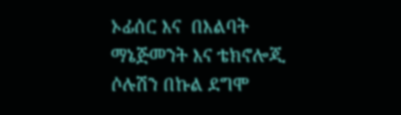ኦፊሰር እና  በእልባት ማኔጅመንት እና ቴክኖሎጂ ሶሉሽን በኩል ደግሞ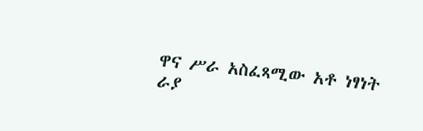ዋና ሥራ አስፈጻሚው አቶ ነፃነት ራያ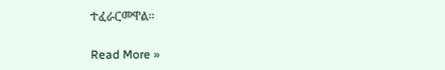ተፈራርመዋል፡፡

Read More »